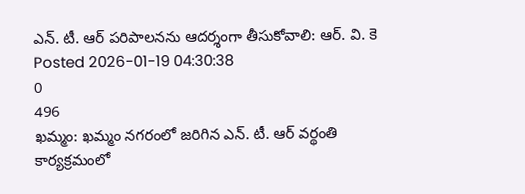ఎన్. టీ. ఆర్ పరిపాలనను ఆదర్శంగా తీసుకోవాలి: ఆర్. వి. కె
Posted 2026-01-19 04:30:38
0
496
ఖమ్మం: ఖమ్మం నగరంలో జరిగిన ఎన్. టీ. ఆర్ వర్థంతి కార్యక్రమంలో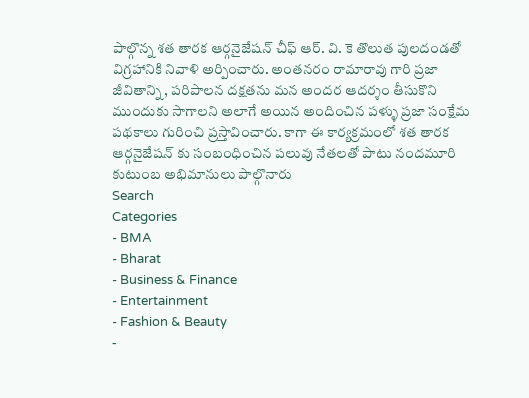పాల్గొన్న శత తారక ఆర్గనైజేషన్ చీఫ్ ఆర్. వి. కె తొలుత పులదండతో విగ్రహానికి నివాళి అర్పించారు. అంతనరం రామారావు గారి ప్రజా జీవితాన్ని, పరిపాలన దక్షతను మన అందర ఆదర్శం తీసుకొని ముందుకు సాగాలని అలాగే అయిన అందించిన పళ్ళు ప్రజా సంక్షేమ పథకాలు గురించి ప్రస్తావించారు. కాగా ఈ కార్యక్రమంలో శత తారక ఆర్గనైజేషన్ కు సంబంధించిన పలువు నేతలతో పాటు నందమూరి కుటుంబ అభిమానులు పాల్గొనారు
Search
Categories
- BMA
- Bharat
- Business & Finance
- Entertainment
- Fashion & Beauty
-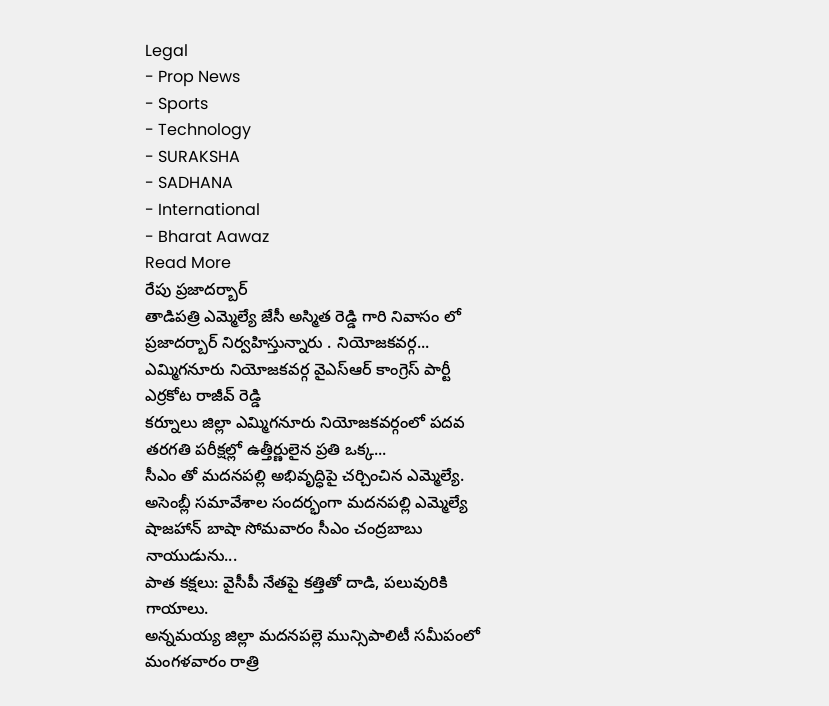Legal
- Prop News
- Sports
- Technology
- SURAKSHA
- SADHANA
- International
- Bharat Aawaz
Read More
రేపు ప్రజాదర్బార్
తాడిపత్రి ఎమ్మెల్యే జేసీ అస్మిత రెడ్డి గారి నివాసం లో ప్రజాదర్బార్ నిర్వహిస్తున్నారు . నియోజకవర్గ...
ఎమ్మిగనూరు నియోజకవర్గ వైఎస్ఆర్ కాంగ్రెస్ పార్టీ ఎర్రకోట రాజీవ్ రెడ్డి
కర్నూలు జిల్లా ఎమ్మిగనూరు నియోజకవర్గంలో పదవ తరగతి పరీక్షల్లో ఉత్తీర్ణులైన ప్రతి ఒక్క...
సీఎం తో మదనపల్లి అభివృద్ధిపై చర్చించిన ఎమ్మెల్యే.
అసెంబ్లీ సమావేశాల సందర్భంగా మదనపల్లి ఎమ్మెల్యే షాజహాన్ బాషా సోమవారం సీఎం చంద్రబాబు నాయుడును...
పాత కక్షలు: వైసీపీ నేతపై కత్తితో దాడి, పలువురికి గాయాలు.
అన్నమయ్య జిల్లా మదనపల్లె మున్సిపాలిటీ సమీపంలో మంగళవారం రాత్రి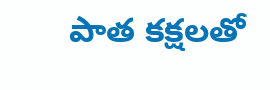పాత కక్షలతో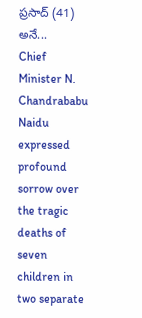ప్రసాద్ (41) అనే...
Chief Minister N. Chandrababu Naidu expressed profound sorrow over the tragic deaths of seven children in two separate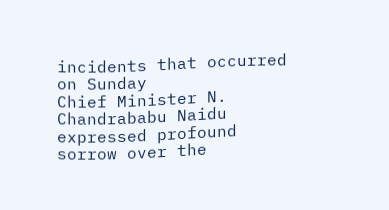incidents that occurred on Sunday
Chief Minister N. Chandrababu Naidu expressed profound sorrow over the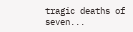tragic deaths of seven...